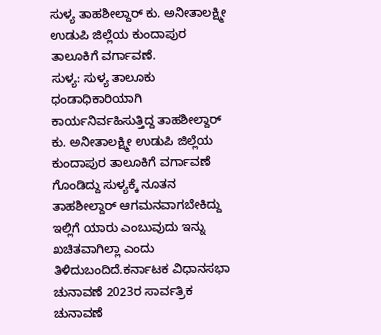ಸುಳ್ಯ ತಾಹಶೀಲ್ದಾರ್ ಕು. ಅನೀತಾಲಕ್ಷ್ಮೀ ಉಡುಪಿ ಜಿಲ್ಲೆಯ ಕುಂದಾಪುರ ತಾಲೂಕಿಗೆ ವರ್ಗಾವಣೆ.
ಸುಳ್ಯ: ಸುಳ್ಯ ತಾಲೂಕು ಧಂಡಾಧಿಕಾರಿಯಾಗಿ ಕಾರ್ಯನಿರ್ವಹಿಸುತ್ತಿದ್ದ ತಾಹಶೀಲ್ದಾರ್ ಕು. ಅನೀತಾಲಕ್ಷ್ಮೀ ಉಡುಪಿ ಜಿಲ್ಲೆಯ ಕುಂದಾಪುರ ತಾಲೂಕಿಗೆ ವರ್ಗಾವಣೆ ಗೊಂಡಿದ್ದು ಸುಳ್ಯಕ್ಕೆ ನೂತನ ತಾಹಶೀಲ್ದಾರ್ ಆಗಮನವಾಗಬೇಕಿದ್ದು ಇಲ್ಲಿಗೆ ಯಾರು ಎಂಬುವುದು ಇನ್ನು ಖಚಿತವಾಗಿಲ್ಲಾ ಎಂದು ತಿಳಿದುಬಂದಿದೆ.ಕರ್ನಾಟಕ ವಿಧಾನಸಭಾ ಚುನಾವಣೆ 2023ರ ಸಾರ್ವತ್ರಿಕ ಚುನಾವಣೆ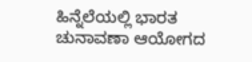ಹಿನ್ನೆಲೆಯಲ್ಲಿ ಭಾರತ ಚುನಾವಣಾ ಆಯೋಗದ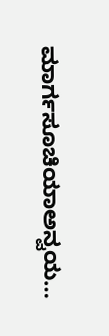ಮಾರ್ಗಸೂಚಿಯಾಅನ್ವಯ…